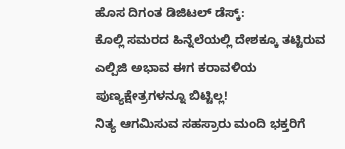ಹೊಸ ದಿಗಂತ ಡಿಜಿಟಲ್ ಡೆಸ್ಕ್:
ಕೊಲ್ಲಿ ಸಮರದ ಹಿನ್ನೆಲೆಯಲ್ಲಿ ದೇಶಕ್ಕೂ ತಟ್ಟಿರುವ ಎಲ್ಪಿಜಿ ಅಭಾವ ಈಗ ಕರಾವಳಿಯ ಪುಣ್ಯಕ್ಷೇತ್ರಗಳನ್ನೂ ಬಿಟ್ಟಿಲ್ಲ!
ನಿತ್ಯ ಆಗಮಿಸುವ ಸಹಸ್ರಾರು ಮಂದಿ ಭಕ್ತರಿಗೆ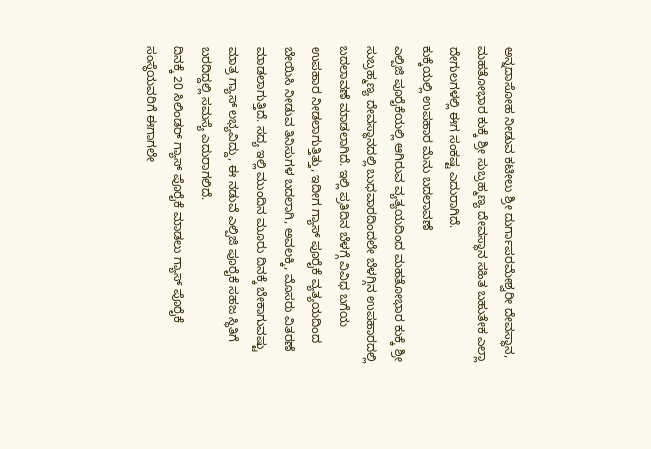ಅನ್ನದಾಸೋಹ ನೀಡುವ ಕಟೀಲು ಶ್ರೀ ದುರ್ಗಾಪರಮೇಶ್ವರೀ ದೇವಸ್ಥಾನ, ಮಹತೋಭಾರ ಕುಕ್ಕೆ ಶ್ರೀ ಸುಬ್ರಹ್ಮಣ್ಯ ದೇವಸ್ಥಾನ ಸಹಿತ ಬಹುತೇಕ ಎಲ್ಲಾ ದೇಗುಲಗಳಲ್ಲಿ ಈಗ ಸಂಕಷ್ಟ ಎದುರಾಗಿದೆ.
ಕುಕ್ಕೆಯಲ್ಲಿ ಉಪಹಾರ ಮೆನು ಬದಲಾವಣೆ
ಎಲ್ಪಿಜಿ ಪೂರೈಕೆಯಲ್ಲಿ ಆಗಿರುವ ವ್ಯತ್ಯಯದಿಂದ ಮಹತೋಭಾರ ಕುಕ್ಕೆ ಶ್ರೀ ಸುಬ್ರಹ್ಮಣ್ಯ ದೇವಸ್ಥಾನದಲ್ಲಿ ಬುಧವಾರದಿಂದಲೇ ಬೆಳಗ್ಗಿನ ಉಪಹಾರದಲ್ಲಿ ಬದಲಾವಣೆ ಮಾಡಲಾಗಿದೆ. ಇಲ್ಲಿ ಪ್ರತಿದಿನ ಬೆಳಗ್ಗೆ ವಿವಿಧ ಬಗೆಯ ಉಪಹಾರ ನೀಡಲಾಗುತ್ತಿತ್ತು, ಇದೀಗ ಗ್ಯಾಸ್ ಪೂರೈಕೆ ವ್ಯತ್ಯಯದಿಂದ ಬೇಯಿಸಿ ನೀಡುವ ತಿನಿಸುಗಳ ಬದಲಾಗಿ, ಅವಲಕ್ಕಿ, ಮೊಸರು ವಿತರಣೆ ಮಾಡಲಾಗುತ್ತಿದೆ. ಸದ್ಯ ಇಲ್ಲಿ ಮುಂದಿನ ಮೂರು ದಿನಕ್ಕೆ ಬೇಕಾಗುವಷ್ಟು ಮಾತ್ರ ಗ್ಯಾಸ್ ಲಭ್ಯವಿದ್ದು, ಈ ನಡುವೆ ಎಲ್ಪಿಜಿ ಪೂರೈಕೆ ಸಹಜ ಸ್ಥಿತಿಗೆ ಬರದಿದ್ದಲ್ಲಿ ಸಮಸ್ಯೆ ಎದುರಾಗಲಿದೆ.
ದಿನಕ್ಕೆ 20 ಸಿಲಿಂಡರ್ ಗ್ಯಾಸ್ ಪೊರೈಕೆ ಮಾಡಲು ಗ್ಯಾಸ್ ಪೊರೈಕೆ ಸಂಸ್ಥೆಯವರಿಗೆ ಈಗಾಗಲೇ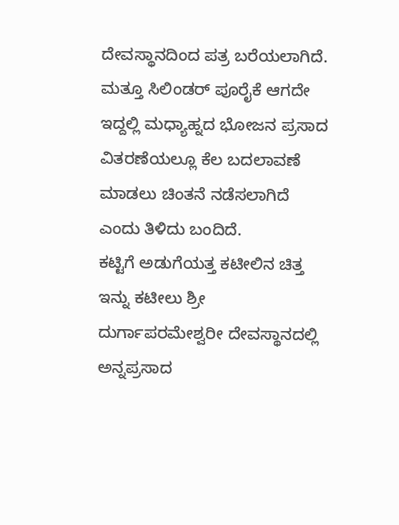ದೇವಸ್ಥಾನದಿಂದ ಪತ್ರ ಬರೆಯಲಾಗಿದೆ. ಮತ್ತೂ ಸಿಲಿಂಡರ್ ಪೂರೈಕೆ ಆಗದೇ ಇದ್ದಲ್ಲಿ ಮಧ್ಯಾಹ್ನದ ಭೋಜನ ಪ್ರಸಾದ ವಿತರಣೆಯಲ್ಲೂ ಕೆಲ ಬದಲಾವಣೆ ಮಾಡಲು ಚಿಂತನೆ ನಡೆಸಲಾಗಿದೆ ಎಂದು ತಿಳಿದು ಬಂದಿದೆ.
ಕಟ್ಟಿಗೆ ಅಡುಗೆಯತ್ತ ಕಟೀಲಿನ ಚಿತ್ತ
ಇನ್ನು ಕಟೀಲು ಶ್ರೀ ದುರ್ಗಾಪರಮೇಶ್ವರೀ ದೇವಸ್ಥಾನದಲ್ಲಿ ಅನ್ನಪ್ರಸಾದ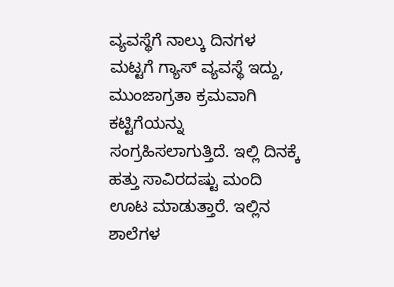ವ್ಯವಸ್ಥೆಗೆ ನಾಲ್ಕು ದಿನಗಳ ಮಟ್ಟಗೆ ಗ್ಯಾಸ್ ವ್ಯವಸ್ಥೆ ಇದ್ದು, ಮುಂಜಾಗ್ರತಾ ಕ್ರಮವಾಗಿ ಕಟ್ಟಿಗೆಯನ್ನು ಸಂಗ್ರಹಿಸಲಾಗುತ್ತಿದೆ. ಇಲ್ಲಿ ದಿನಕ್ಕೆ ಹತ್ತು ಸಾವಿರದಷ್ಟು ಮಂದಿ ಊಟ ಮಾಡುತ್ತಾರೆ. ಇಲ್ಲಿನ ಶಾಲೆಗಳ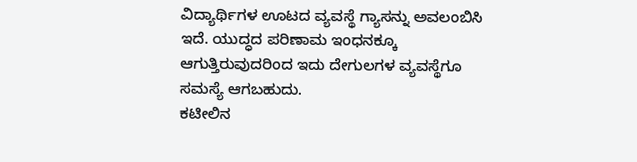ವಿದ್ಯಾರ್ಥಿಗಳ ಊಟದ ವ್ಯವಸ್ಥೆ ಗ್ಯಾಸನ್ನು ಅವಲಂಬಿಸಿ ಇದೆ. ಯುದ್ಧದ ಪರಿಣಾಮ ಇಂಧನಕ್ಕೂ ಆಗುತ್ತಿರುವುದರಿಂದ ಇದು ದೇಗುಲಗಳ ವ್ಯವಸ್ಥೆಗೂ ಸಮಸ್ಯೆ ಆಗಬಹುದು.
ಕಟೀಲಿನ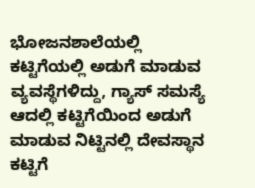ಭೋಜನಶಾಲೆಯಲ್ಲಿ ಕಟ್ಟಿಗೆಯಲ್ಲಿ ಅಡುಗೆ ಮಾಡುವ ವ್ಯವಸ್ಥೆಗಳಿದ್ದು, ಗ್ಯಾಸ್ ಸಮಸ್ಯೆ ಆದಲ್ಲಿ ಕಟ್ಟಿಗೆಯಿಂದ ಅಡುಗೆ ಮಾಡುವ ನಿಟ್ಟಿನಲ್ಲಿ ದೇವಸ್ಥಾನ ಕಟ್ಟಿಗೆ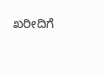ಖರೀದಿಗೆ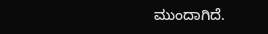ಮುಂದಾಗಿದೆ.